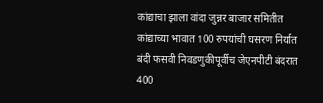कांद्याचा झाला वांदा जुन्नर बाजार समितीत कांद्याच्या भावात 100 रुपयांची घसरण निर्यात बंदी फसवी निवडणुकीपूर्वीच जेएनपीटी बंदरात 400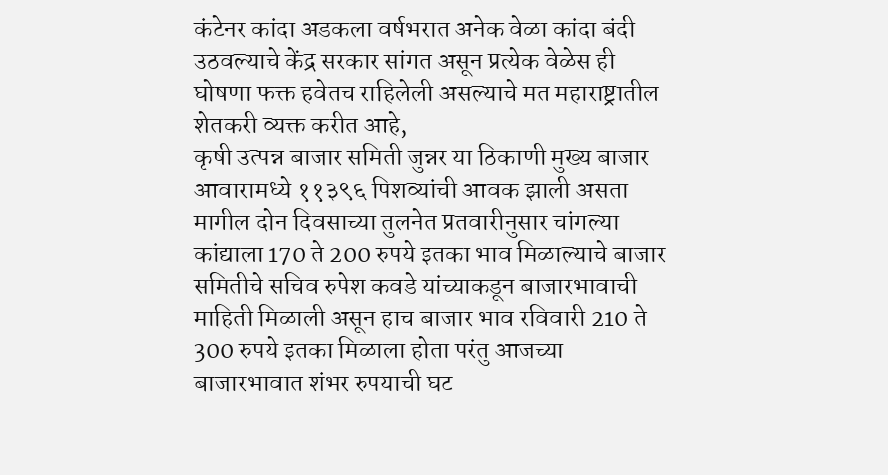कंटेनर कांदा अडकला वर्षभरात अनेक वेळा कांदा बंदी उठवल्याचे केंद्र सरकार सांगत असून प्रत्येक वेळेस ही घोषणा फक्त हवेतच राहिलेली असल्याचे मत महाराष्ट्रातील शेतकरी व्यक्त करीत आहे,
कृषी उत्पन्न बाजार समिती जुन्नर या ठिकाणी मुख्य बाजार आवारामध्ये ११३९६ पिशव्यांची आवक झाली असता मागील दोन दिवसाच्या तुलनेत प्रतवारीनुसार चांगल्या कांद्याला 170 ते 200 रुपये इतका भाव मिळाल्याचे बाजार समितीचे सचिव रुपेश कवडे यांच्याकडून बाजारभावाची माहिती मिळाली असून हाच बाजार भाव रविवारी 210 ते 300 रुपये इतका मिळाला होता परंतु आजच्या बाजारभावात शंभर रुपयाची घट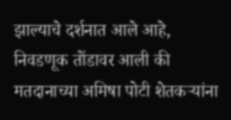झाल्याचे दर्शनात आले आहे,
निवडणूक तोंडावर आली की मतदानाच्या अमिषा पोटी शेतकऱ्यांना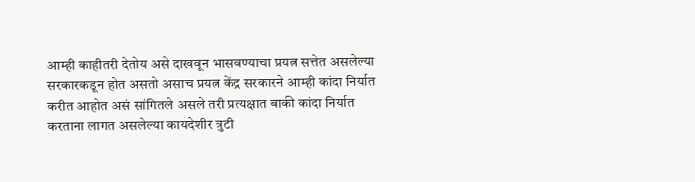आम्ही काहीतरी देतोय असे दाखवून भासवण्याचा प्रयत्न सत्तेत असलेल्या सरकारकडून होत असतो असाच प्रयत्न केंद्र सरकारने आम्ही कांदा निर्यात करीत आहोत असं सांगितले असले तरी प्रत्यक्षात बाकी कांदा निर्यात करताना लागत असलेल्या कायदेशीर त्रुटी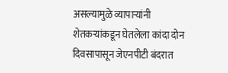असल्यामुळे व्यापाऱ्यांनी शेतकऱ्यांकडून घेतलेला कांदा दोन दिवसापासून जेएनपीटी बंदरात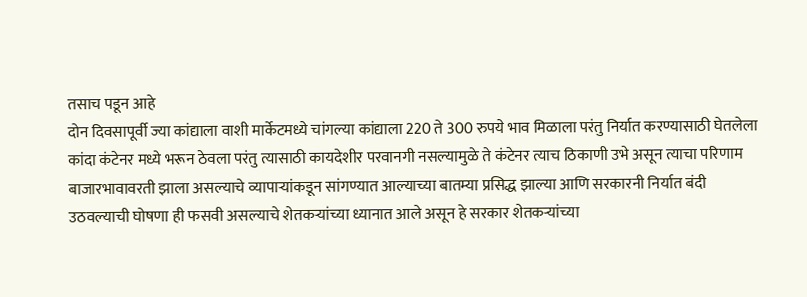तसाच पडून आहे
दोन दिवसापूर्वी ज्या कांद्याला वाशी मार्केटमध्ये चांगल्या कांद्याला 220 ते 300 रुपये भाव मिळाला परंतु निर्यात करण्यासाठी घेतलेला कांदा कंटेनर मध्ये भरून ठेवला परंतु त्यासाठी कायदेशीर परवानगी नसल्यामुळे ते कंटेनर त्याच ठिकाणी उभे असून त्याचा परिणाम बाजारभावावरती झाला असल्याचे व्यापाऱ्यांकडून सांगण्यात आल्याच्या बातम्या प्रसिद्ध झाल्या आणि सरकारनी निर्यात बंदी उठवल्याची घोषणा ही फसवी असल्याचे शेतकऱ्यांच्या ध्यानात आले असून हे सरकार शेतकऱ्यांच्या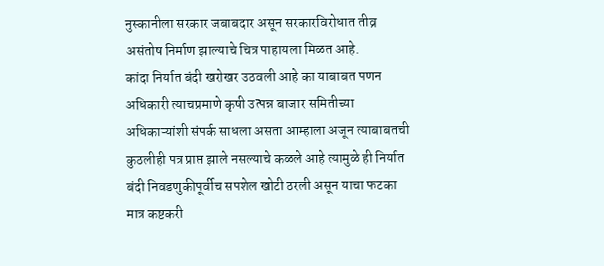नुस्कानीला सरकार जबाबदार असून सरकारविरोधात तीव्र असंतोष निर्माण झाल्याचे चित्र पाहायला मिळत आहे.
कांदा निर्यात बंदी खरोखर उठवली आहे का याबाबत पणन अधिकारी त्याचप्रमाणे कृषी उत्पन्न बाजार समितीच्या अधिकाऱ्यांशी संपर्क साधला असता आम्हाला अजून त्याबाबतची कुठलीही पत्र प्राप्त झाले नसल्याचे कळले आहे त्यामुळे ही निर्यात बंदी निवडणुकीपूर्वीच सपशेल खोटी ठरली असून याचा फटका मात्र कष्टकरी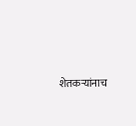शेतकऱ्यांनाच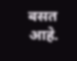बसत आहे.